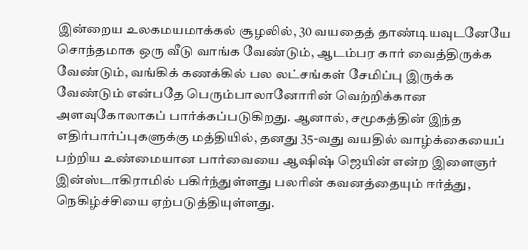இன்றைய உலகமயமாக்கல் சூழலில், 30 வயதைத் தாண்டியவுடனேயே சொந்தமாக ஒரு வீடு வாங்க வேண்டும், ஆடம்பர கார் வைத்திருக்க வேண்டும், வங்கிக் கணக்கில் பல லட்சங்கள் சேமிப்பு இருக்க வேண்டும் என்பதே பெரும்பாலானோரின் வெற்றிக்கான அளவுகோலாகப் பார்க்கப்படுகிறது. ஆனால், சமூகத்தின் இந்த எதிர்பார்ப்புகளுக்கு மத்தியில், தனது 35-வது வயதில் வாழ்க்கையைப் பற்றிய உண்மையான பார்வையை ஆஷிஷ் ஜெயின் என்ற இளைஞர் இன்ஸ்டாகிராமில் பகிர்ந்துள்ளது பலரின் கவனத்தையும் ஈர்த்து, நெகிழ்ச்சியை ஏற்படுத்தியுள்ளது.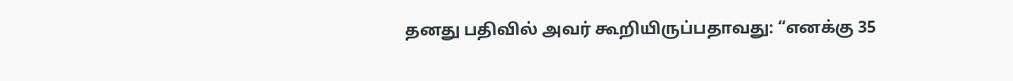தனது பதிவில் அவர் கூறியிருப்பதாவது: “எனக்கு 35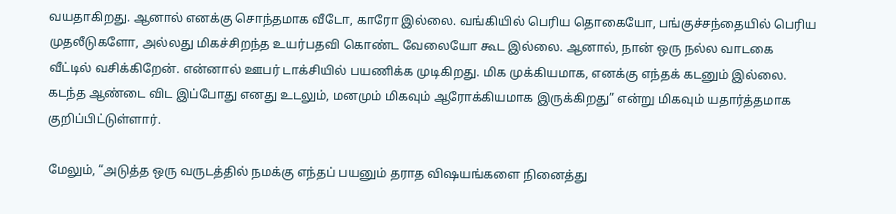வயதாகிறது. ஆனால் எனக்கு சொந்தமாக வீடோ, காரோ இல்லை. வங்கியில் பெரிய தொகையோ, பங்குச்சந்தையில் பெரிய முதலீடுகளோ, அல்லது மிகச்சிறந்த உயர்பதவி கொண்ட வேலையோ கூட இல்லை. ஆனால், நான் ஒரு நல்ல வாடகை வீட்டில் வசிக்கிறேன். என்னால் ஊபர் டாக்சியில் பயணிக்க முடிகிறது. மிக முக்கியமாக, எனக்கு எந்தக் கடனும் இல்லை. கடந்த ஆண்டை விட இப்போது எனது உடலும், மனமும் மிகவும் ஆரோக்கியமாக இருக்கிறது” என்று மிகவும் யதார்த்தமாக குறிப்பிட்டுள்ளார்.

மேலும், “அடுத்த ஒரு வருடத்தில் நமக்கு எந்தப் பயனும் தராத விஷயங்களை நினைத்து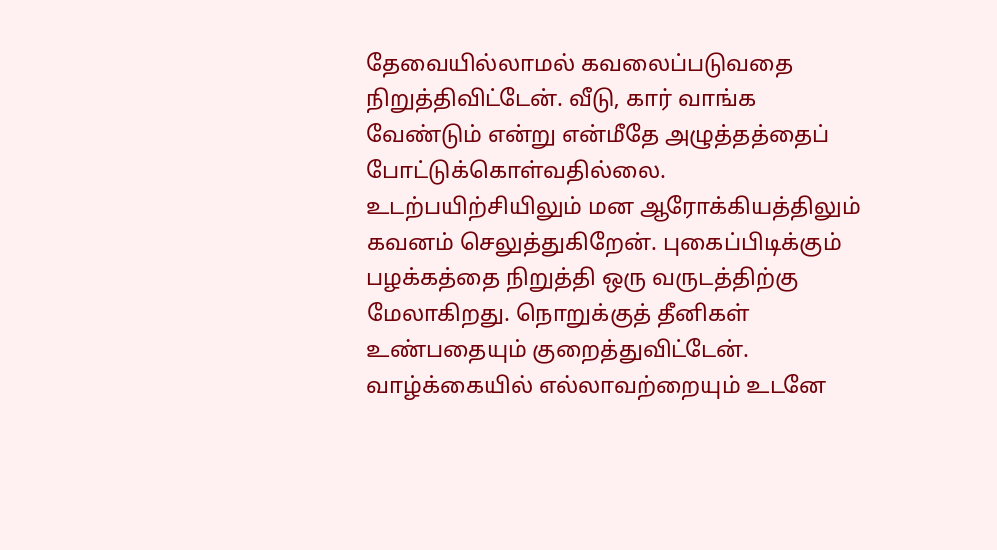தேவையில்லாமல் கவலைப்படுவதை நிறுத்திவிட்டேன். வீடு, கார் வாங்க வேண்டும் என்று என்மீதே அழுத்தத்தைப் போட்டுக்கொள்வதில்லை. உடற்பயிற்சியிலும் மன ஆரோக்கியத்திலும் கவனம் செலுத்துகிறேன். புகைப்பிடிக்கும் பழக்கத்தை நிறுத்தி ஒரு வருடத்திற்கு மேலாகிறது. நொறுக்குத் தீனிகள் உண்பதையும் குறைத்துவிட்டேன். வாழ்க்கையில் எல்லாவற்றையும் உடனே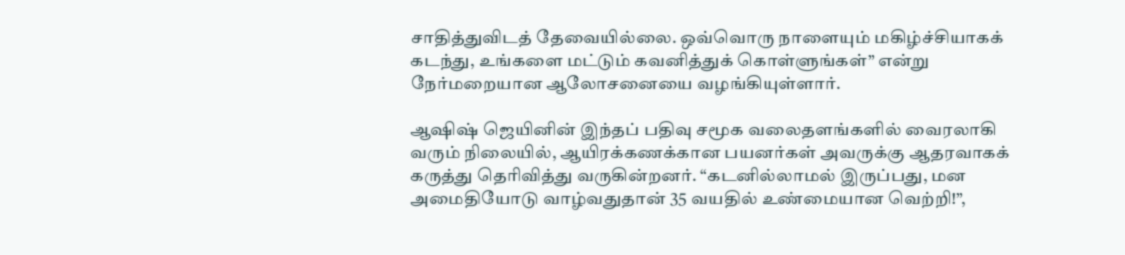சாதித்துவிடத் தேவையில்லை. ஒவ்வொரு நாளையும் மகிழ்ச்சியாகக் கடந்து, உங்களை மட்டும் கவனித்துக் கொள்ளுங்கள்” என்று நேர்மறையான ஆலோசனையை வழங்கியுள்ளார்.

ஆஷிஷ் ஜெயினின் இந்தப் பதிவு சமூக வலைதளங்களில் வைரலாகி வரும் நிலையில், ஆயிரக்கணக்கான பயனர்கள் அவருக்கு ஆதரவாகக் கருத்து தெரிவித்து வருகின்றனர். “கடனில்லாமல் இருப்பது, மன அமைதியோடு வாழ்வதுதான் 35 வயதில் உண்மையான வெற்றி!”,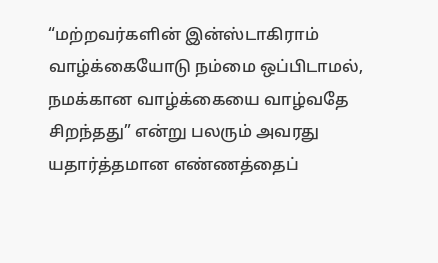“மற்றவர்களின் இன்ஸ்டாகிராம் வாழ்க்கையோடு நம்மை ஒப்பிடாமல், நமக்கான வாழ்க்கையை வாழ்வதே சிறந்தது” என்று பலரும் அவரது யதார்த்தமான எண்ணத்தைப்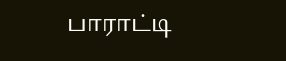பாராட்டி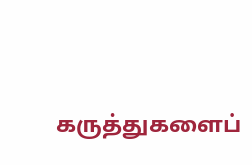கருத்துகளைப்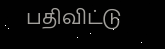பதிவிட்டு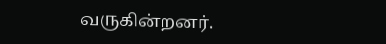வருகின்றனர்.